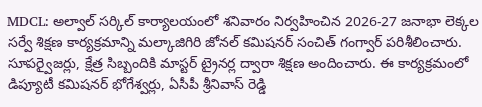MDCL: అల్వాల్ సర్కిల్ కార్యాలయంలో శనివారం నిర్వహించిన 2026-27 జనాభా లెక్కల సర్వే శిక్షణ కార్యక్రమాన్ని మల్కాజిగిరి జోనల్ కమిషనర్ సంచిత్ గంగ్వార్ పరిశీలించారు. సూపర్వైజర్లు, క్షేత్ర సిబ్బందికి మాస్టర్ ట్రైనర్ల ద్వారా శిక్షణ అందించారు. ఈ కార్యక్రమంలో డిప్యూటీ కమిషనర్ భోగేశ్వర్లు, ఏసీపీ శ్రీనివాస్ రెడ్డి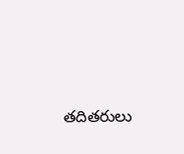తదితరులు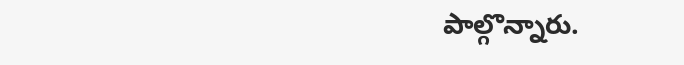పాల్గొన్నారు.